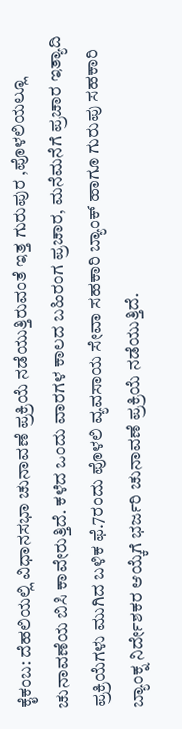ಕೈಕಂಬ: ದೆಹಲಿಯಲ್ಲಿ ವಿಧಾನಸಭಾ ಚುನಾವಣೆ ಪ್ರಕ್ರಿಯೆ ನಡೆಯುತ್ತಿರುವಂತೆ ಇತ್ತ ಗುರುಪುರ ,ಪೊಳಲಿಯಲ್ಲೂ ಚುನಾವಣೆಯ ಬಿಸಿ ಕಾವೇರುತ್ತಿದೆ. ಕಳೆದ ಒಂದು ವಾರಗಳ ಕಾಲದ ಬಹಿರಂಗ ಪ್ರಚಾರ, ಮನೆಮನೆಗೆ ಪ್ರಚಾರ ಇತ್ಯಾದಿ ಪ್ರಕ್ರಿಯೆಗಳು ಮುಗಿದ ಬಳಿಕ ಫೆ.7ರಂದು ಪೊಳಲಿ ವ್ಯವಸಾಯ ಸೇವಾ ಸಹಕಾರಿ ಬ್ಯಾಂಕ್ ಹಾಗೂ ಗುರುಪು ಸಹಕಾರಿ ಬ್ಯಾಂಕ್ನ ನಿರ್ದೇಶಕರ ಆಯ್ಕೆಗೆ ಭರ್ಜರಿ ಚುನಾವಣೆ ಪ್ರಕ್ರಿಯೆ ನಡೆಯುತ್ತಿದೆ.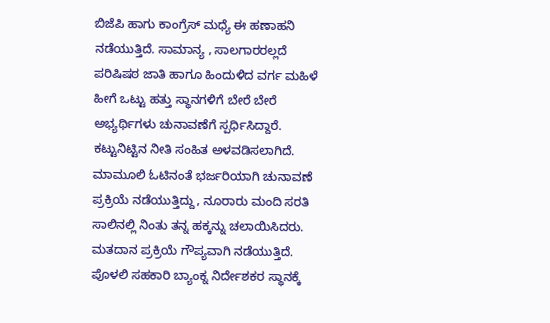ಬಿಜೆಪಿ ಹಾಗು ಕಾಂಗ್ರೆಸ್ ಮಧ್ಯೆ ಈ ಹಣಾಹನಿ ನಡೆಯುತ್ತಿದೆ. ಸಾಮಾನ್ಯ , ಸಾಲಗಾರರಲ್ಲದೆ ಪರಿಷಿಷಠ ಜಾತಿ ಹಾಗೂ ಹಿಂದುಳಿದ ವರ್ಗ ಮಹಿಳೆ ಹೀಗೆ ಒಟ್ಟು ಹತ್ತು ಸ್ಥಾನಗಳಿಗೆ ಬೇರೆ ಬೇರೆ ಅಭ್ಯರ್ಥಿಗಳು ಚುನಾವಣೆಗೆ ಸ್ಪರ್ಧಿಸಿದ್ದಾರೆ.
ಕಟ್ಟುನಿಟ್ಟಿನ ನೀತಿ ಸಂಹಿತ ಅಳವಡಿಸಲಾಗಿದೆ. ಮಾಮೂಲಿ ಓಟಿನಂತೆ ಭರ್ಜರಿಯಾಗಿ ಚುನಾವಣೆ ಪ್ರಕ್ರಿಯೆ ನಡೆಯುತ್ತಿದ್ದು, ನೂರಾರು ಮಂದಿ ಸರತಿ ಸಾಲಿನಲ್ಲಿ ನಿಂತು ತನ್ನ ಹಕ್ಕನ್ನು ಚಲಾಯಿಸಿದರು. ಮತದಾನ ಪ್ರಕ್ರಿಯೆ ಗೌಪ್ಯವಾಗಿ ನಡೆಯುತ್ತಿದೆ.
ಪೊಳಲಿ ಸಹಕಾರಿ ಬ್ಯಾಂಕ್ನ ನಿರ್ದೇಶಕರ ಸ್ಥಾನಕ್ಕೆ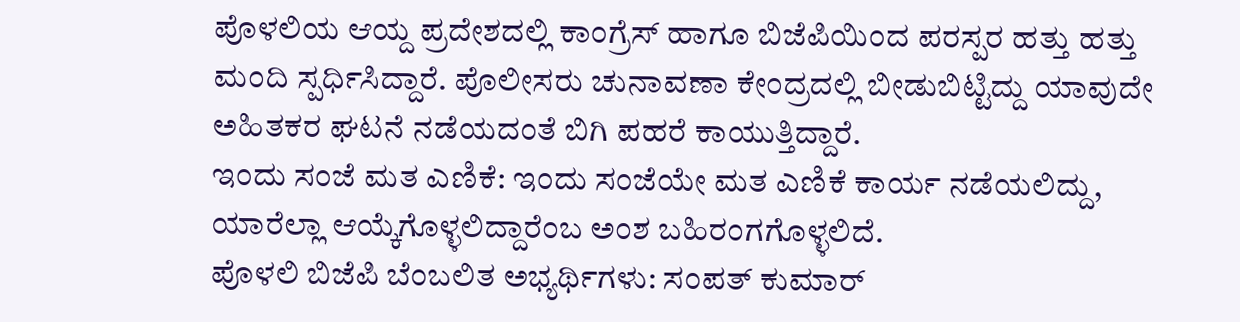ಪೊಳಲಿಯ ಆಯ್ದ ಪ್ರದೇಶದಲ್ಲಿ ಕಾಂಗ್ರೆಸ್ ಹಾಗೂ ಬಿಜೆಪಿಯಿಂದ ಪರಸ್ಪರ ಹತ್ತು ಹತ್ತು ಮಂದಿ ಸ್ಪರ್ಧಿಸಿದ್ದಾರೆ. ಪೊಲೀಸರು ಚುನಾವಣಾ ಕೇಂದ್ರದಲ್ಲಿ ಬೀಡುಬಿಟ್ಟಿದ್ದು ಯಾವುದೇ ಅಹಿತಕರ ಘಟನೆ ನಡೆಯದಂತೆ ಬಿಗಿ ಪಹರೆ ಕಾಯುತ್ತಿದ್ದಾರೆ.
ಇಂದು ಸಂಜೆ ಮತ ಎಣಿಕೆ: ಇಂದು ಸಂಜೆಯೇ ಮತ ಎಣಿಕೆ ಕಾರ್ಯ ನಡೆಯಲಿದ್ದು, ಯಾರೆಲ್ಲಾ ಆಯ್ಕೆಗೊಳ್ಳಲಿದ್ದಾರೆಂಬ ಅಂಶ ಬಹಿರಂಗಗೊಳ್ಳಲಿದೆ.
ಪೊಳಲಿ ಬಿಜೆಪಿ ಬೆಂಬಲಿತ ಅಭ್ಯರ್ಥಿಗಳು: ಸಂಪತ್ ಕುಮಾರ್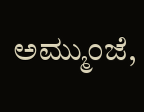ಅಮ್ಮುಂಜೆ,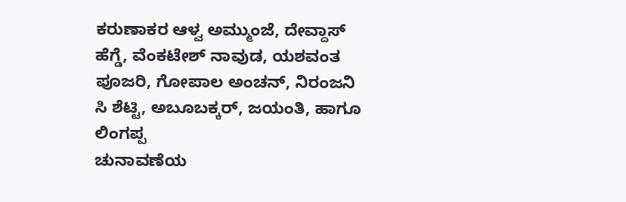ಕರುಣಾಕರ ಆಳ್ವ ಅಮ್ಮುಂಜೆ, ದೇವ್ದಾಸ್ ಹೆಗ್ಡೆ, ವೆಂಕಟೇಶ್ ನಾವುಡ, ಯಶವಂತ ಪೂಜರಿ, ಗೋಪಾಲ ಅಂಚನ್, ನಿರಂಜನಿ ಸಿ ಶೆಟ್ಟಿ, ಅಬೂಬಕ್ಕರ್, ಜಯಂತಿ, ಹಾಗೂ ಲಿಂಗಪ್ಪ
ಚುನಾವಣೆಯ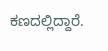ಕಣದಲ್ಲಿದ್ದಾರೆ.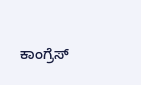ಕಾಂಗ್ರೆಸ್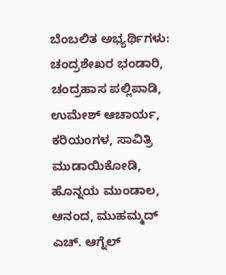ಬೆಂಬಲಿತ ಅಭ್ಯರ್ಥಿಗಳು: ಚಂದ್ರಶೇಖರ ಭಂಡಾರಿ, ಚಂದ್ರಹಾಸ ಪಲ್ಲಿಪಾಡಿ, ಉಮೇಶ್ ಆಚಾರ್ಯ, ಕರಿಯಂಗಳ, ಸಾವಿತ್ರಿ ಮುಡಾಯಿಕೋಡಿ, ಹೊನ್ನಯ ಮುಂಡಾಲ, ಆನಂದ, ಮುಹಮ್ಮದ್ ಎಚ್. ಆಗ್ನೆಲ್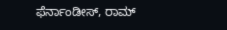ಫೆರ್ನಾಂಡೀಸ್, ರಾಮ್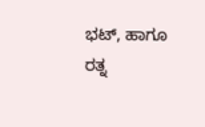ಭಟ್, ಹಾಗೂ ರತ್ನ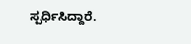ಸ್ಪರ್ಧಿಸಿದ್ದಾರೆ.